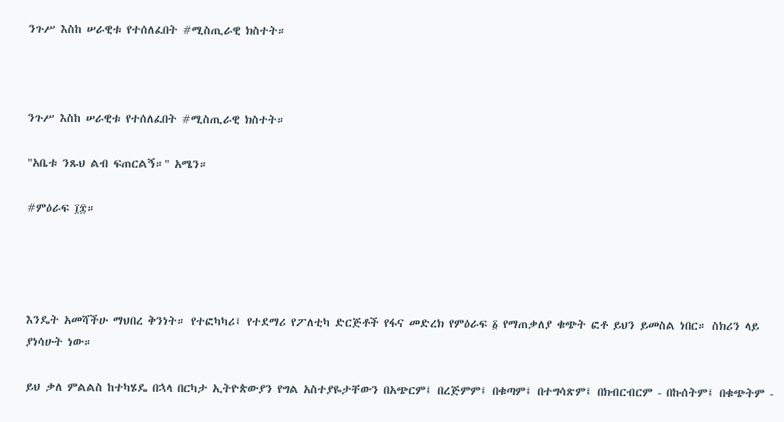ንጉሥ እስከ ሠራዊቱ የተሰለፈበት #ሚስጢራዊ ክስተት።



ንጉሥ እስከ ሠራዊቱ የተሰለፈበት #ሚስጢራዊ ክስተት።

"አቤቱ ንጹህ ልብ ፍጠርልኝ።" አሜን።

#ምዕራፍ ፲፰።




እንዴት አመሻችሁ ማህበረ ቅንነት። የተፎካካሪ፤ የተደማሪ የፖለቲካ ድርጅቶች የፋና መድረክ የምዕራፍ ፩ የማጠቃለያ ቁጭት ፎቶ ይህን ይመስል ነበር። ስክሪን ላይ ያነሳሁት ነው።

ይህ ቃለ ምልልስ ከተካሄዴ በኋላ በርካታ ኢትዮጵውያን የግል አስተያዬታቸውን በአጭርም፤ በረጅምም፤ በቁጣም፤ በተግሳጽም፤ በክብርብርም - በኩሰትም፤ በቁጭትም -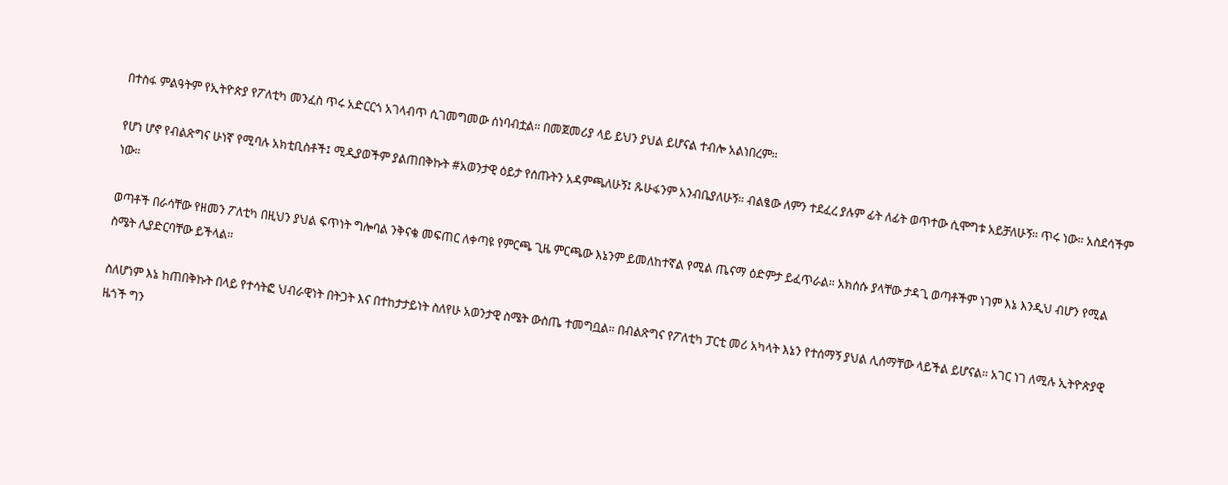በተስፋ ምልዓትም የኢትዮጵያ የፖለቲካ መንፈስ ጥሩ አድርርጎ አገላብጥ ሲገመግመው ሰነባብቷል። በመጀመሪያ ላይ ይህን ያህል ይሆናል ተብሎ አልነበረም።

የሆነ ሆኖ የብልጽግና ሁነኛ የሚባሉ አክቲቢስቶች፤ ሚዲያወችም ያልጠበቅኩት #አወንታዊ ዕይታ የሰጡትን አዳምጫለሁኝ፤ ጹሁፋንም አንብቤያለሁኝ። ብልፄው ለምን ተደፈረ ያሉም ፊት ለፊት ወጥተው ሲሞግቱ አይቻለሁኝ። ጥሩ ነው። አስደሳችም ነው።

ወጣቶች በራሳቸው የዘመን ፖለቲካ በዚህን ያህል ፍጥነት ግሎባል ንቅናቄ መፍጠር ለቀጣዩ የምርጫ ጊዜ ምርጫው እኔንም ይመለከተኛል የሚል ጤናማ ዕድምታ ይፈጥራል። አክሰሱ ያላቸው ታዳጊ ወጣቶችም ነገም እኔ እንዲህ ብሆን የሚል ስሜት ሊያድርባቸው ይችላል።

ስለሆነም እኔ ከጠበቅኩት በላይ የተሳትፎ ህብራዊነት በትጋት እና በተከታታይነት ስለየሁ አወንታዊ ስሜት ውስጤ ተመግቧል። በብልጽግና የፖለቲካ ፓርቲ መሪ አካላት እኔን የተሰማኝ ያህል ሊሰማቸው ላይችል ይሆናል። አገር ነገ ለሚሉ ኢትዮጵያዊ ዜጎች ግን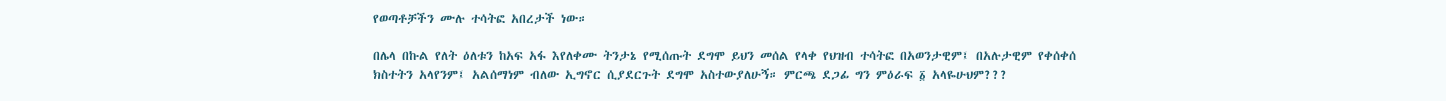የወጣቶቻችን ሙሉ ተሳትፎ አበረታች ነው።

በሌላ በኩል የለት ዕለቱን ከአፍ አፋ እየለቀሙ ትንታኔ የሚሰጡት ደግሞ ይህን መሰል የላቀ የህዝብ ተሳትፎ በአወንታዊም፤ በአሉታዊም የቀሰቀሰ ክስተትን አላየንም፤ አልሰማነም ብለው ኢግኖር ሲያደርጉት ደግሞ አስተውያለሁኝ። ምርጫ ደጋፊ ግን ምዕራፍ ፩ አላዬሁህም???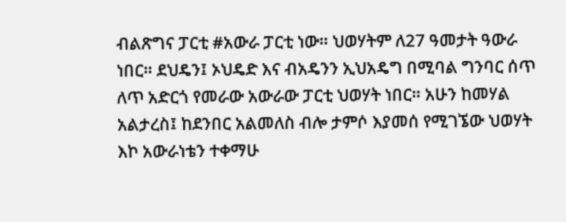ብልጽግና ፓርቲ #አውራ ፓርቲ ነው። ህወሃትም ለ27 ዓመታት ዓውራ ነበር። ደህዴን፤ ኦህዴድ እና ብአዴንን ኢህአዴግ በሚባል ግንባር ሰጥ ለጥ አድርጎ የመራው አውራው ፓርቲ ህወሃት ነበር። አሁን ከመሃል አልታረስ፤ ከደንበር አልመለስ ብሎ ታምሶ እያመሰ የሚገኜው ህወሃት እኮ አውራነቴን ተቀማሁ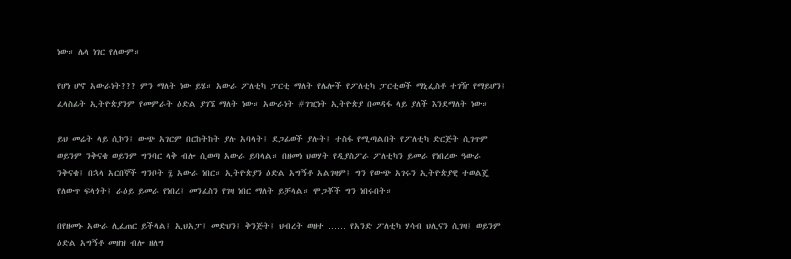ነው። ሌላ ነገር የለውም።

የሆነ ሆኖ አውራነት??? ምን ማለት ነው ይሄ። አውራ ፖለቲካ ፓርቲ ማለት የሌሎች የፖለቲካ ፓርቲወች ማኒፌስቶ ተገዥ የማይሆን፤ ፈላስፊት ኢትዮጵያንም የመምራት ዕድል ያገኜ ማለት ነው። አውራነት #ገዢነት ኢትዮጵያ በመዳፋ ላይ ያለች እንደማለት ነው።

ይህ መሬት ላይ ሲኮን፤ ውጭ አገርም በርከትከት ያሉ አባላት፤ ደጋፊወች ያሉት፤ ተስፋ የሚጣልበት የፖለቲካ ድርጅት ሲገጥም ወይንም ንቅናቄ ወይንም ግንባር ላቅ ብሎ ሲወጣ አውራ ይባላል። በዘመነ ህወሃት የዲያስፖራ ፖለቲካን ይመራ የነበረው ዓውራ ንቅናቄ፤ በኋላ አርበኞች ግንቦት ፯ አውራ ነበር። ኢትዮጵያን ዕድል አግኝቶ አልገዛም፤ ግን የውጭ አገሩን ኢትዮጵያዊ ተወልጄ የለውጥ ፍላጎት፤ ራዕይ ይመራ የነበረ፤ መንፈስን የገዛ ነበር ማለት ይቻላል። ሞጋቾች ግን ነበሩበት።

በየዘመኑ አውራ ሊፈጠር ይችላል፤ ኢህአፓ፤ መድህን፤ ቅንጅት፤ ህብረት ወዘተ …… የአንድ ፖለቲካ ሃሳብ ህሊናን ሲገዛ፤ ወይንም ዕድል አግኝቶ መዘዝ ብሎ ዘለግ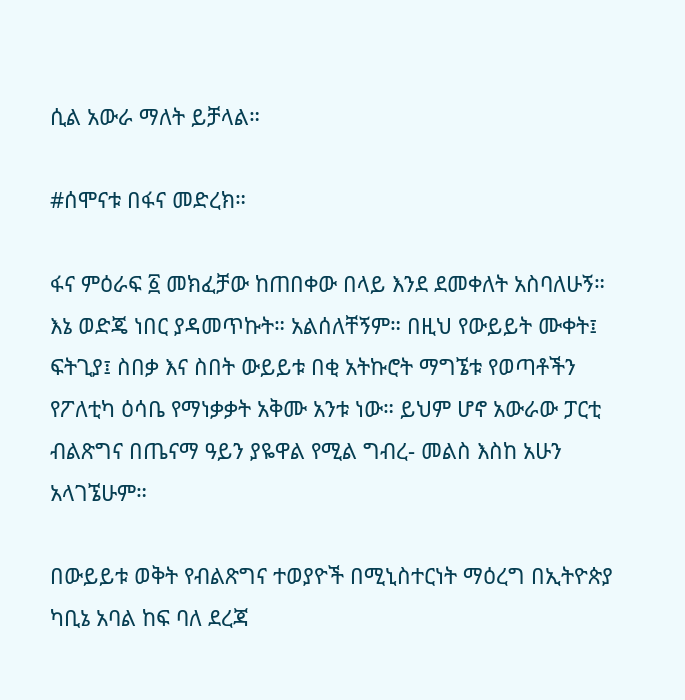ሲል አውራ ማለት ይቻላል።

#ሰሞናቱ በፋና መድረክ።

ፋና ምዕራፍ ፩ መክፈቻው ከጠበቀው በላይ እንደ ደመቀለት አስባለሁኝ። እኔ ወድጄ ነበር ያዳመጥኩት። አልሰለቸኝም። በዚህ የውይይት ሙቀት፤ ፍትጊያ፤ ስበቃ እና ስበት ውይይቱ በቂ አትኩሮት ማግኜቱ የወጣቶችን የፖለቲካ ዕሳቤ የማነቃቃት አቅሙ አንቱ ነው። ይህም ሆኖ አውራው ፓርቲ ብልጽግና በጤናማ ዓይን ያዬዋል የሚል ግብረ- መልስ እስከ አሁን አላገኜሁም።

በውይይቱ ወቅት የብልጽግና ተወያዮች በሚኒስተርነት ማዕረግ በኢትዮጵያ ካቢኔ አባል ከፍ ባለ ደረጃ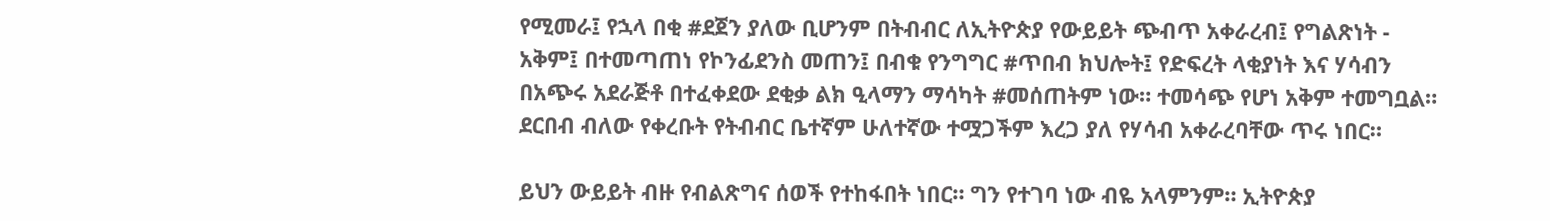የሚመራ፤ የኋላ በቂ #ደጀን ያለው ቢሆንም በትብብር ለኢትዮጵያ የውይይት ጭብጥ አቀራረብ፤ የግልጽነት - አቅም፤ በተመጣጠነ የኮንፊደንስ መጠን፤ በብቁ የንግግር #ጥበብ ክህሎት፤ የድፍረት ላቂያነት እና ሃሳብን በአጭሩ አደራጅቶ በተፈቀደው ደቂቃ ልክ ዒላማን ማሳካት #መሰጠትም ነው። ተመሳጭ የሆነ አቅም ተመግቧል። ደርበብ ብለው የቀረቡት የትብብር ቤተኛም ሁለተኛው ተሟጋችም እረጋ ያለ የሃሳብ አቀራረባቸው ጥሩ ነበር።

ይህን ውይይት ብዙ የብልጽግና ሰወች የተከፋበት ነበር። ግን የተገባ ነው ብዬ አላምንም። ኢትዮጵያ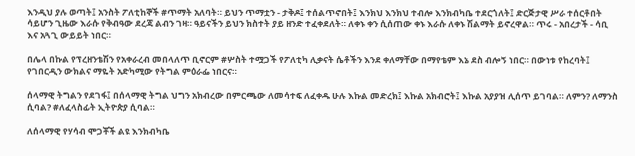እንዲህ ያሉ ወጣት፤ አንስት ፖለቲከኞች #ጥማት አለባት። ይህን ጥማቷን - ታቅዶ፤ ተሰልጥኖበት፤ እንክህ እንክህ ተብሎ እንክብካቤ ተደርጎለት፤ ድርጅታዊ ሥራ ተሰርቶበት ሳይሆን ጊዜው እራሱ የቅብዓው ደረጃ ልብን ገዛ። ዓይናችን ይህን ክስተት ያይ ዘንድ ተፈቀደለት። ለቀኑ ቀን ሲሰጠው ቀኑ እራሱ ለቀኑ ሽልማት ይኖረዋል። ጥሩ - አበረታች - ሳቢ እና አጓጊ ውይይት ነበር።

በሌላ በኩል የፕረዘንቴሽን የአቀራረብ መበላለጥ ቢኖርም #ሦስት ተሟጋች የፖለቲካ ሊቃናት ሴቶችን እንደ ቀለማቸው በማየቴም እኔ ደስ ብሎኝ ነበር። በውነቱ የከረባት፤ የገበርዲን ውክልና ማዬት አድካሚው የትግል ምዕራፌ ነበርና።

ሰላማዊ ትግልን የደገፋ፤ በሰላማዊ ትግል ህግን አክብረው በምርጫው ለመሳተፍ ለፈቀዱ ሁሉ እኩል መድረክ፤ እኩል አክብሮት፤ እኩል አያያዝ ሊሰጥ ይገባል። ለምን? ለማንስ ሲባል? #ለፈላስፊት ኢትዮጵያ ሲባል።

ለሰላማዊ የሃሳብ ሞጋቾች ልዩ እንክብካቤ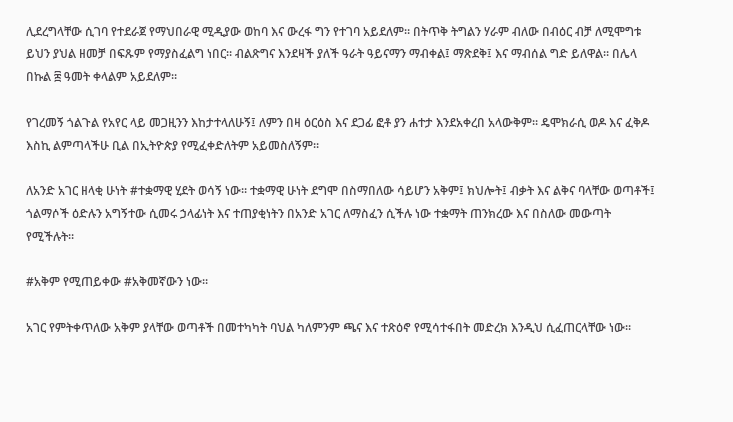ሊደረግላቸው ሲገባ የተደራጀ የማህበራዊ ሚዲያው ወከባ እና ውረፋ ግን የተገባ አይደለም። በትጥቅ ትግልን ሃራም ብለው በብዕር ብቻ ለሚሞግቱ ይህን ያህል ዘመቻ በፍጹም የማያስፈልግ ነበር። ብልጽግና እንደዛች ያለች ዓራት ዓይናማን ማብቀል፤ ማጽደቅ፤ እና ማብሰል ግድ ይለዋል። በሌላ በኩል ፰ ዓመት ቀላልም አይደለም።

የገረመኝ ጎልጉል የአየር ላይ መጋዚንን እከታተላለሁኝ፤ ለምን በዛ ዕርዕስ እና ደጋፊ ፎቶ ያን ሐተታ እንደአቀረበ አላውቅም። ዴሞክራሲ ወዶ እና ፈቅዶ እስኪ ልምጣላችሁ ቢል በኢትዮጵያ የሚፈቀድለትም አይመስለኝም።

ለአንድ አገር ዘላቂ ሁነት #ተቋማዊ ሂደት ወሳኝ ነው። ተቋማዊ ሁነት ደግሞ በስማበለው ሳይሆን አቅም፤ ክህሎት፤ ብቃት እና ልቅና ባላቸው ወጣቶች፤ ጎልማሶች ዕድሉን አግኝተው ሲመሩ ኃላፊነት እና ተጠያቂነትን በአንድ አገር ለማስፈን ሲችሉ ነው ተቋማት ጠንክረው እና በስለው መውጣት የሚችሉት።

#አቅም የሚጠይቀው #አቅመኛውን ነው።

አገር የምትቀጥለው አቅም ያላቸው ወጣቶች በመተካካት ባህል ካለምንም ጫና እና ተጽዕኖ የሚሳተፋበት መድረክ እንዲህ ሲፈጠርላቸው ነው።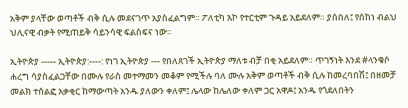አቅም ያላቸው ወጣቶች ብቅ ሲሉ መደናገጥ አያስፈልግም። ፖለቲካ እኮ የተርቲም ጉዳይ አይደለም። ያሰበለ፤ የሰከነ ብልህ ህሊናዊ ብቃት የሚጠይቅ ሳይንሳዊ ፍልስፍና ነው።

ኢትዮጵያ ----- ኢትዮጵያ:----: የነገ ኢትዮጵያ --- የበለጸገች ኢትዮጵያ ማለቱ ብቻ በቂ አይደለም። ጥገኝነት እንደ #ላንቁሶ ሐረግ ሳያስፈልጋቸው በሙሉ የራስ መተማመን መቆም የሚችሉ ባለ ሙሉ አቅም ወጣቶች ብቅ ሲሉ ከመረባበሽ፤ በዘመቻ መልክ ተሰልፎ አቃቂር ከማውጣት አንዱ ያለውን ቀለም፤ ሌላው ከሌለው ቀለም ጋር አዋዶ፤ አንዱ የጎደለበትን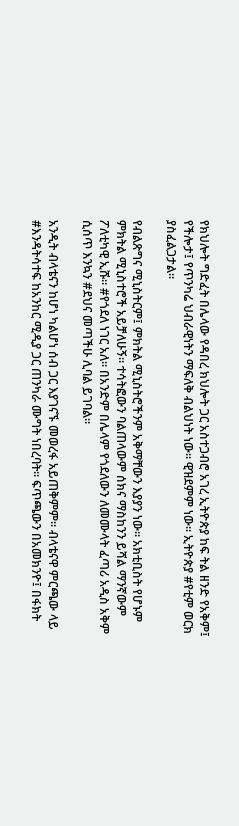የክህሎት ግድፈት በሌላው የዳበረ ክህሎት ጋር አስተጋብሮ አገረ ኢትዮጵያ ከፍ ትል ዘንድ የአቅም፤ የችሎታ፤ የጥንካሬ ህብራዊነትን ማፍለቅ ብልህነት ነው። ዊዝደምም ነው። ኢትዮጵያ #የቲም ወርክ ያስፈልጋታል።

የብልጽግና ሚኒስትርም፤ ምክትል ሚኒስትሮችንም አቅማቸውን እያያን ነው። አክቲቢስት የሆኑም ምክትል ሚኒስተሮች አይቻለሁኝ። ተሳትፎውን ባልጠላውም ሰክና ማስከንን ይሻል ማንኛውም ፖለቲካዊ ኢሹ። #የጎደለ ነገር አለ። በአንድም በሌላም የጎደለውን ለመሙላት ፈጣሪ አዲስ አቅም ሲሰጥ እንኳን #ደህና መጣችሁ ሊባል ይገባል።

አንዲት ብላቴናን ከሆነ ካልሆነ ሰብ ጋር እያገናኙ መወረፋ አይጠቅምም። ብላቴናዋ ምርጫው ላይ #እንዳትሳተፍ ከአንከር ሚዲያ ጋር ጠንካራ ሙግት ነበረባት። ፍጥጫውን በአመክንዮ፤ በፋክት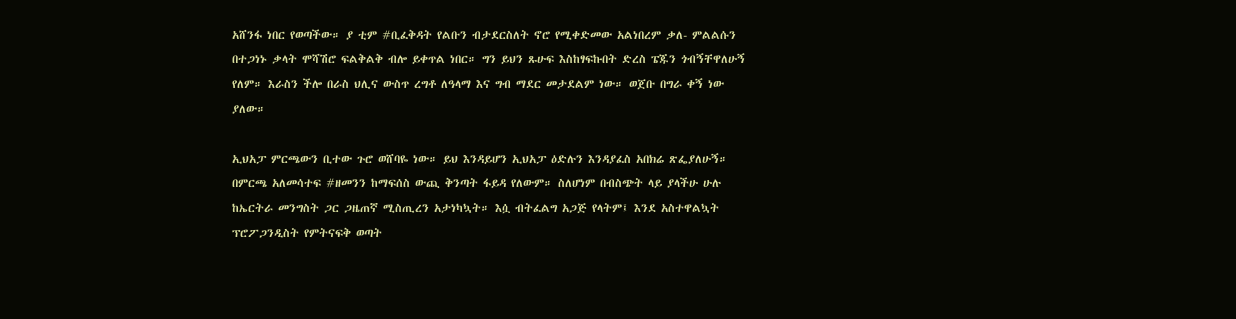አሸንፋ ነበር የወጣችው። ያ ቲም #ቢፈቅዳት የልቡን ብታደርስለት ኖሮ የሚቀድመው አልነበረም ቃለ- ምልልሱን በተጋነኑ ቃላት ሞሻሽሮ ፍልቅልቅ ብሎ ይቀጥል ነበር። ግን ይህን ጹሁፍ እስከፃፍኩበት ድረስ ፔጁን ጎብኝቸዋለሁኝ የለም። እራስን ችሎ በራስ ህሊና ውስጥ ረግቶ ለዓላማ እና ግብ ማደር መታደልም ነው። ወጀቡ በግራ ቀኝ ነው ያለው።

ኢህአፓ ምርጫውን ቢተው ጉሮ ወሸባዬ ነው። ይህ እንዳይሆን ኢህአፓ ዕድሉን እንዳያፈስ አበክሬ ጽፌያለሁኝ። በምርጫ አለመሳተፍ #ዘመንን ከማፍሰስ ውጪ ቅንጣት ፋይዳ የለውም። ስለሆነም በብስጭት ላይ ያላችሁ ሁሉ ከኤርትራ መንግስት ጋር ጋዜጠኛ ሚስጢረን አታነካኳት። እሷ ብትፈልግ አጋጅ የላትም፤ እንደ አስተዋልኳት ፕሮፖጋንዲስት የምትናፍቅ ወጣት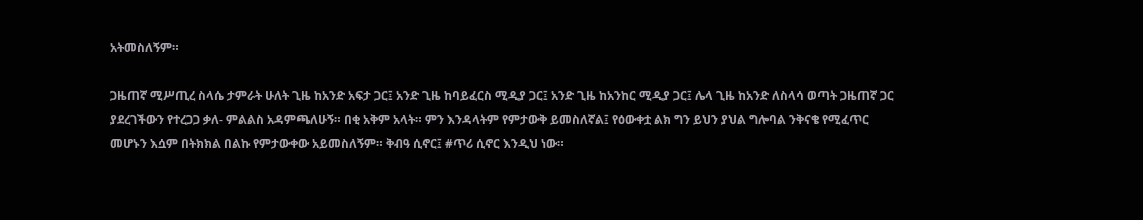አትመስለኝም።

ጋዜጠኛ ሚሥጢረ ስላሴ ታምራት ሁለት ጊዜ ከአንድ አፍታ ጋር፤ አንድ ጊዜ ከባይፈርስ ሚዲያ ጋር፤ አንድ ጊዜ ከአንከር ሚዲያ ጋር፤ ሌላ ጊዜ ከአንድ ለስላሳ ወጣት ጋዜጠኛ ጋር ያደረገችውን የተረጋጋ ቃለ- ምልልስ አዳምጫለሁኝ። በቂ አቅም አላት። ምን እንዳላትም የምታውቅ ይመስለኛል፤ የዕውቀቷ ልክ ግን ይህን ያህል ግሎባል ንቅናቄ የሚፈጥር መሆኑን እሷም በትክክል በልኩ የምታውቀው አይመስለኝም። ቅብዓ ሲኖር፤ #ጥሪ ሲኖር እንዲህ ነው።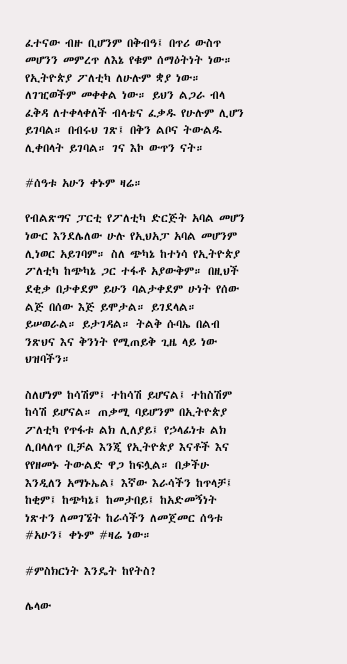ፈተናው ብዙ ቢሆንም በቅብዓ፤ በጥሪ ውስጥ መሆንን መምረጥ ለእኔ የቁም ሰማዕትነት ነው። የኢትዮጵያ ፖለቲካ ለሁሉም ቋያ ነው። ለገዢወችም መቀቀል ነው። ይህን ልጋራ ብላ ፈቅዳ ለተቀላቀለች ብላቴና ፈቃዱ የሁሉም ሊሆን ይገባል። በብሩህ ገጽ፤ በቅን ልቦና ትውልዱ ሊቀበላት ይገባል። ገና እኮ ውጥን ናት።

#ሰዓቱ አሁን ቀኑም ዛሬ።

የብልጽግና ፓርቲ የፖለቲካ ድርጅት አባል መሆን ነውር እንደሌለው ሁሉ የኢህአፓ አባል መሆንም ሊነወር አይገባም። ስለ ጭካኔ ከተነሳ የኢትዮጵያ ፖለቲካ ከጭካኔ ጋር ተፋቶ አያውቅም። በዚህች ደቂቃ በታቀደም ይሁን ባልታቀደም ሁነት የሰው ልጅ በሰው እጅ ይሞታል። ይገደላል። ይሠወራል። ይታገዳል። ትልቅ ሱባኤ በልብ ንጽህና እና ቅንነት የሚጠይቅ ጊዜ ላይ ነው ህዝባችን።

ስለሆነም ከሳሽም፤ ተከሳሽ ይሆናል፤ ተከስሽም ከሳሽ ይሆናል። ጠቃሚ ባይሆንም በኢትዮጵያ ፖለቲካ የጥፋቱ ልክ ሊለያይ፤ የኃላፊነቱ ልክ ሊበላለጥ ቢቻል እንጂ የኢትዮጵያ እናቶች እና የየዘመኑ ትውልድ ዋጋ ከፍሏል። በቃችሁ እንዲለን አማኑኤል፤ እኛው እራሳችን ከጥላቻ፤ ከቂም፤ ከጭካኔ፤ ከመታበይ፤ ከአድመኝነት ነጽተን ለመገኜት ከራሳችን ለመጀመር ሰዓቱ #አሁን፤ ቀኑም #ዛሬ ነው።

#ምስክርነት እንዴት ከየትስ?

ሌላው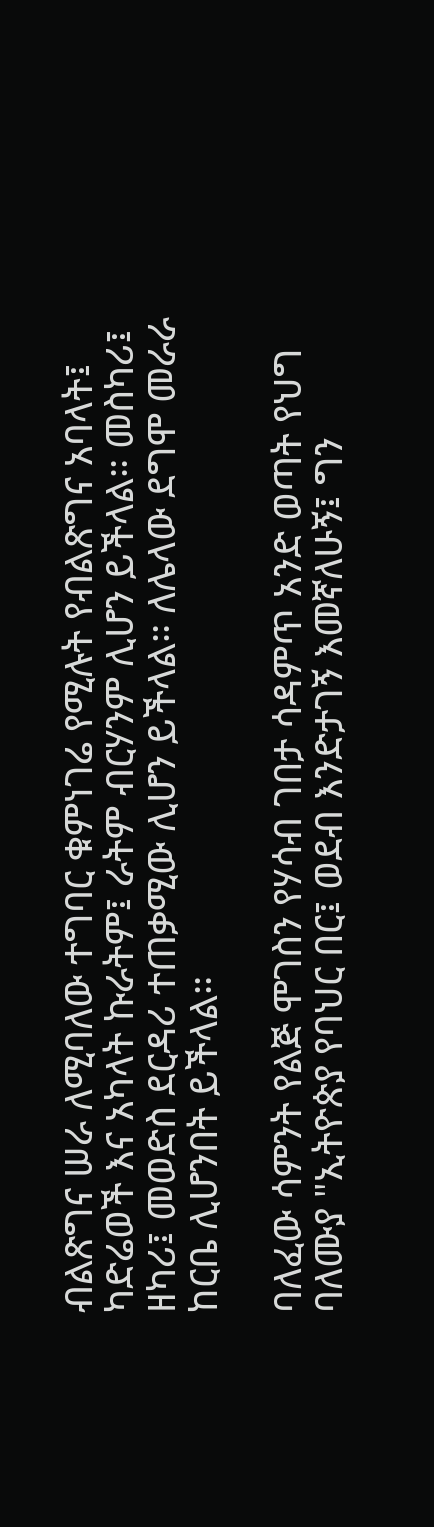ብልጽግና ሠራ ለሚባለው ተግባር ቁምነገሬ የሚሉት የብልጽግና አባላት፤ ካድሬወች እና አካላት ኩራትም፤ ራትም ብርሃንም ሊሆን ይችላል። መስካሪ፤ ዘካሪ፤ መወድስ ደርዳሪ ተጠቃሚው ሊሆን ይችላል። ለሌላው ደግሞ መራራ ከርቤ ሊሆንበት ይችላል።

ባለፈው ሳምንት የልጅ ሞገስን የሃሳብ ገበታ ሳዳምጥ አንድ ወጣት የህግ ባለሙያ "ኢትዮጵያ የባህር በር፤ ወደብ እንድታገኝ እመኛለሁኝ፤ ግን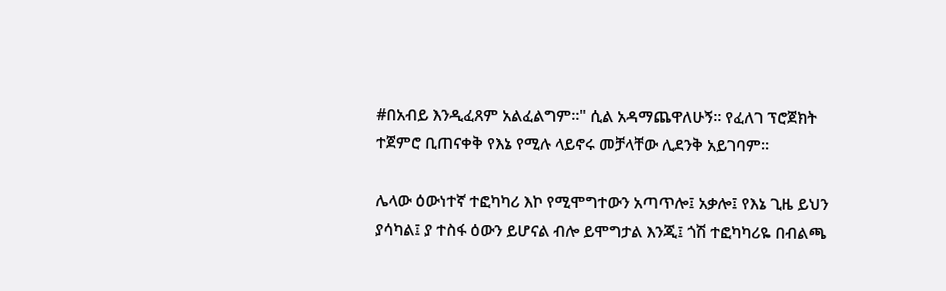#በአብይ እንዲፈጸም አልፈልግም።" ሲል አዳማጨዋለሁኝ። የፈለገ ፕሮጀክት ተጀምሮ ቢጠናቀቅ የእኔ የሚሉ ላይኖሩ መቻላቸው ሊደንቅ አይገባም።

ሌላው ዕውነተኛ ተፎካካሪ እኮ የሚሞግተውን አጣጥሎ፤ አቃሎ፤ የእኔ ጊዜ ይህን ያሳካል፤ ያ ተስፋ ዕውን ይሆናል ብሎ ይሞግታል እንጂ፤ ጎሽ ተፎካካሪዬ በብልጫ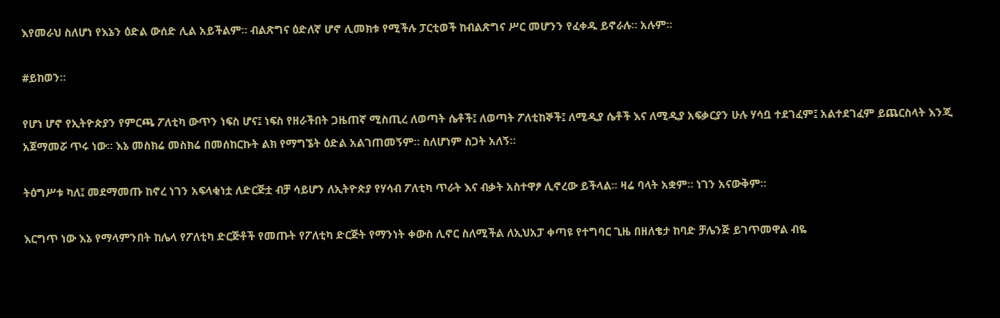እየመራህ ስለሆነ የእኔን ዕድል ውሰድ ሊል አይችልም። ብልጽግና ዕድለኛ ሆኖ ሊመክቱ የሚችሉ ፓርቲወች ከብልጽግና ሥር መሆንን የፈቀዱ ይኖራሉ። አሉም።

#ይከወን።

የሆነ ሆኖ የኢትዮጵያን የምርጫ ፖለቲካ ውጥን ነፍስ ሆና፤ ነፍስ የዘራችበት ጋዜጠኛ ሚስጢረ ለወጣት ሴቶች፤ ለወጣት ፖለቲከኞች፤ ለሚዲያ ሴቶች እና ለሚዲያ አፍቃርያን ሁሉ ሃሳቧ ተደገፈም፤ አልተደገፈም ይጨርስላት እንጂ አጀማመሯ ጥሩ ነው። እኔ መስክሬ መስክሬ በመሰከርኩት ልክ የማግኜት ዕድል አልገጠመኝም። ስለሆነም ስጋት አለኝ።

ትዕግሥቱ ካለ፤ መደማመጡ ከኖረ ነገን አፍላቂነቷ ለድርጅቷ ብቻ ሳይሆን ለኢትዮጵያ የሃሳብ ፖለቲካ ጥራት እና ብቃት አስተዋፆ ሊኖረው ይችላል። ዛሬ ባላት አቋም። ነገን አናውቅም።

እርግጥ ነው እኔ የማላምንበት ከሌላ የፖለቲካ ድርጅቶች የመጡት የፖለቲካ ድርጅት የማንነት ቀውስ ሊኖር ስለሚችል ለኢህአፓ ቀጣዩ የተግባር ጊዜ በዘለቄታ ከባድ ቻሌንጅ ይገጥመዋል ብዬ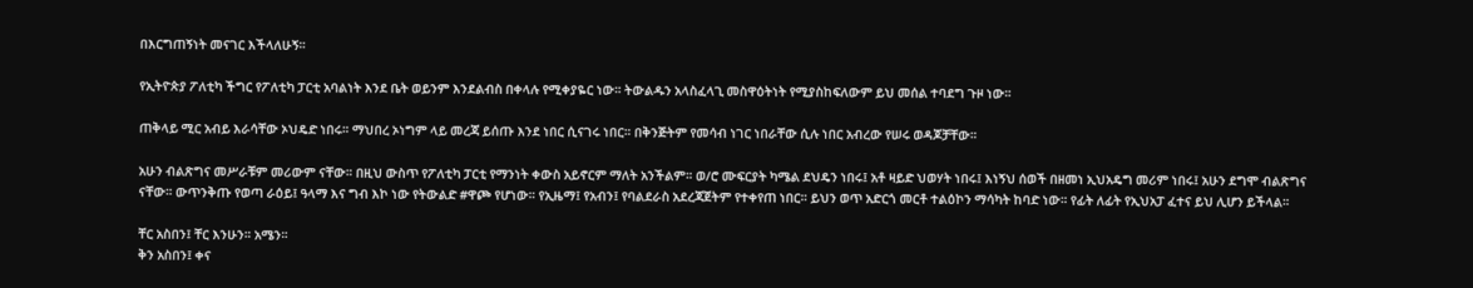በእርግጠኝነት መናገር እችላለሁኝ።

የኢትዮጵያ ፖለቲካ ችግር የፖለቲካ ፓርቲ አባልነት እንደ ቤት ወይንም እንደልብስ በቀላሉ የሚቀያዬር ነው። ትውልዱን አላስፈላጊ መስዋዕትነት የሚያስከፍለውም ይህ መሰል ተባደግ ጉዞ ነው።

ጠቅላይ ሚር አብይ እራሳቸው ኦህዴድ ነበሩ። ማህበረ ኦነግም ላይ መረጃ ይሰጡ እንደ ነበር ሲናገሩ ነበር። በቅንጅትም የመሳብ ነገር ነበራቸው ሲሉ ነበር አብረው የሠሩ ወዳጆቻቸው።

አሁን ብልጽግና መሥራቹም መሪውም ናቸው። በዚህ ውስጥ የፖለቲካ ፓርቲ የማንነት ቀውስ አይኖርም ማለት አንችልም። ወ/ሮ ሙፍርያት ካሜል ደህዴን ነበሩ፤ አቶ ዛይድ ህወሃት ነበሩ፤ እነኝህ ሰወች በዘመነ ኢህአዴግ መሪም ነበሩ፤ አሁን ደግሞ ብልጽግና ናቸው። ውጥንቅጡ የወጣ ራዕይ፤ ዓላማ እና ግብ እኮ ነው የትውልድ #ዋጮ የሆነው። የኢዜማ፤ የአብን፤ የባልደራስ አደረጃጀትም የተቀየጠ ነበር። ይህን ወጥ አድርጎ መርቶ ተልዕኮን ማሳካት ከባድ ነው። የፊት ለፊት የኢህአፓ ፈተና ይህ ሊሆን ይችላል።

ቸር አስበን፤ ቸር እንሁን። አሜን።
ቅን አስበን፤ ቀና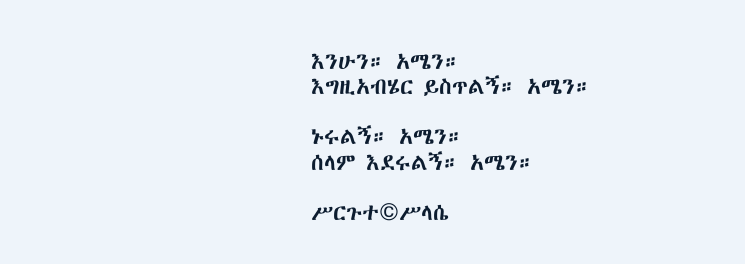እንሁን። አሜን።
እግዚአብሄር ይስጥልኝ። አሜን።

ኑሩልኝ። አሜን።
ሰላም እደሩልኝ። አሜን።

ሥርጉተ©ሥላሴ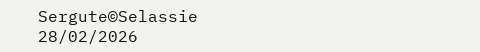Sergute©Selassie
28/02/2026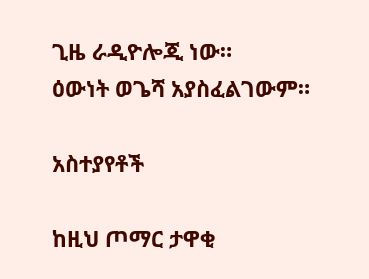ጊዜ ራዲዮሎጂ ነው።
ዕውነት ወጌሻ አያስፈልገውም።

አስተያየቶች

ከዚህ ጦማር ታዋቂ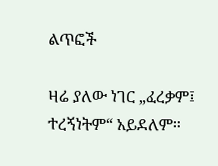ልጥፎች

ዛሬ ያለው ነገር „ፈረቃም፤ ተረኝነትም“ አይደለም።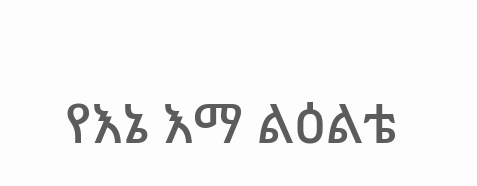የእኔ እማ ልዕልቴ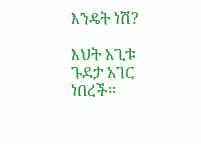እንዴት ነሽ?

እህት አጊቱ ጉደታ አገር ነበረች።